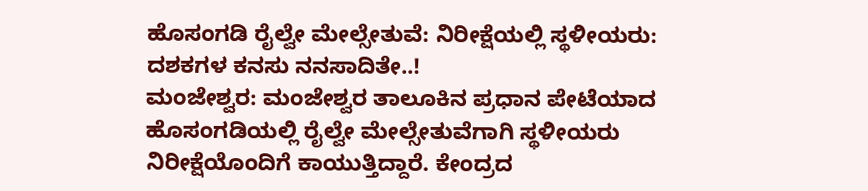ಹೊಸಂಗಡಿ ರೈಲ್ವೇ ಮೇಲ್ಸೇತುವೆ: ನಿರೀಕ್ಷೆಯಲ್ಲಿ ಸ್ಥಳೀಯರು: ದಶಕಗಳ ಕನಸು ನನಸಾದಿತೇ..!
ಮಂಜೇಶ್ವರ: ಮಂಜೇಶ್ವರ ತಾಲೂಕಿನ ಪ್ರಧಾನ ಪೇಟೆಯಾದ ಹೊಸಂಗಡಿಯಲ್ಲಿ ರೈಲ್ವೇ ಮೇಲ್ಸೇತುವೆಗಾಗಿ ಸ್ಥಳೀಯರು ನಿರೀಕ್ಷೆಯೊಂದಿಗೆ ಕಾಯುತ್ತಿದ್ದಾರೆ. ಕೇಂದ್ರದ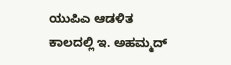ಯುಪಿಎ ಆಡಳಿತ ಕಾಲದಲ್ಲಿ ಇ. ಅಹಮ್ಮದ್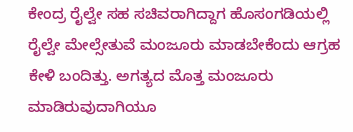ಕೇಂದ್ರ ರೈಲ್ವೇ ಸಹ ಸಚಿವರಾಗಿದ್ದಾಗ ಹೊಸಂಗಡಿಯಲ್ಲಿ ರೈಲ್ವೇ ಮೇಲ್ಸೇತುವೆ ಮಂಜೂರು ಮಾಡಬೇಕೆಂದು ಆಗ್ರಹ ಕೇಳಿ ಬಂದಿತ್ತು. ಅಗತ್ಯದ ಮೊತ್ತ ಮಂಜೂರು ಮಾಡಿರುವುದಾಗಿಯೂ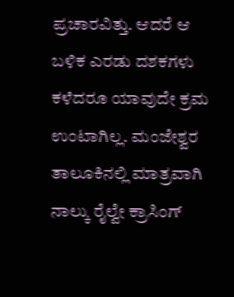ಪ್ರಚಾರವಿತ್ತು. ಆದರೆ ಆ ಬಳಿಕ ಎರಡು ದಶಕಗಳು ಕಳೆದರೂ ಯಾವುದೇ ಕ್ರಮ ಉಂಟಾಗಿಲ್ಲ. ಮಂಜೇಶ್ವರ ತಾಲೂಕಿನಲ್ಲಿ ಮಾತ್ರವಾಗಿ ನಾಲ್ಕು ರೈಲ್ವೇ ಕ್ರಾಸಿಂಗ್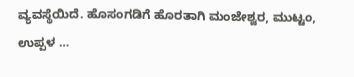ವ್ಯವಸ್ಥೆಯಿದೆ. ಹೊಸಂಗಡಿಗೆ ಹೊರತಾಗಿ ಮಂಜೇಶ್ವರ, ಮುಟ್ಟಂ, ಉಪ್ಪಳ …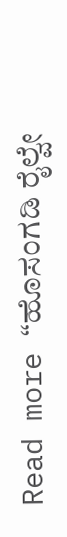Read more “ಹೊಸಂಗಡಿ ರೈಲ್ವೇ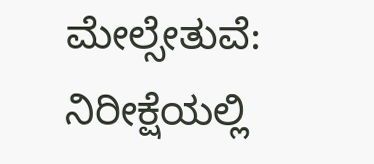ಮೇಲ್ಸೇತುವೆ: ನಿರೀಕ್ಷೆಯಲ್ಲಿ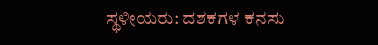ಸ್ಥಳೀಯರು: ದಶಕಗಳ ಕನಸು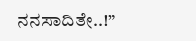ನನಸಾದಿತೇ..!”